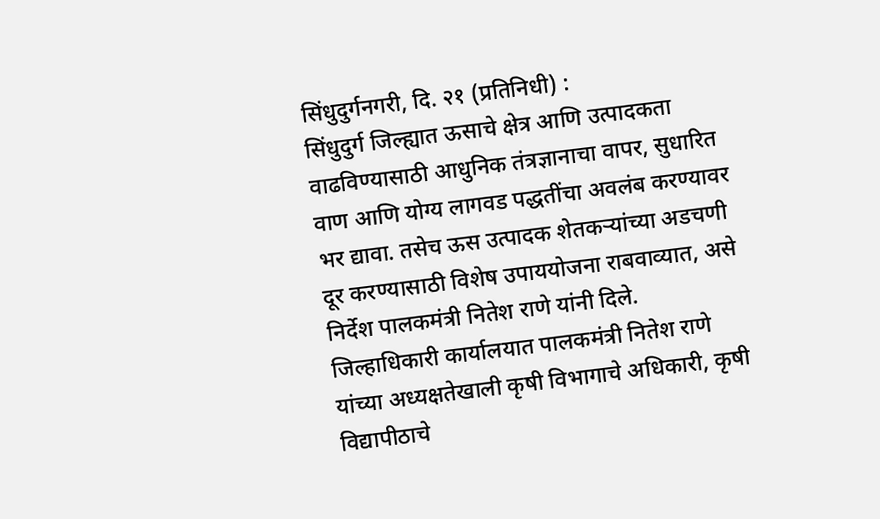सिंधुदुर्गनगरी, दि. २१ (प्रतिनिधी) :
सिंधुदुर्ग जिल्ह्यात ऊसाचे क्षेत्र आणि उत्पादकता वाढविण्यासाठी आधुनिक तंत्रज्ञानाचा वापर, सुधारित वाण आणि योग्य लागवड पद्धतींचा अवलंब करण्यावर भर द्यावा. तसेच ऊस उत्पादक शेतकऱ्यांच्या अडचणी दूर करण्यासाठी विशेष उपाययोजना राबवाव्यात, असे निर्देश पालकमंत्री नितेश राणे यांनी दिले.
जिल्हाधिकारी कार्यालयात पालकमंत्री नितेश राणे यांच्या अध्यक्षतेखाली कृषी विभागाचे अधिकारी, कृषी विद्यापीठाचे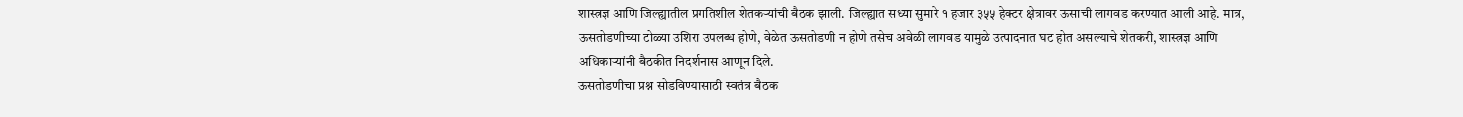शास्त्रज्ञ आणि जिल्ह्यातील प्रगतिशील शेतकऱ्यांची बैठक झाली. जिल्ह्यात सध्या सुमारे १ हजार ३५५ हेक्टर क्षेत्रावर ऊसाची लागवड करण्यात आली आहे. मात्र, ऊसतोडणीच्या टोळ्या उशिरा उपलब्ध होणे, वेळेत ऊसतोडणी न होणे तसेच अवेळी लागवड यामुळे उत्पादनात घट होत असल्याचे शेतकरी, शास्त्रज्ञ आणि अधिकाऱ्यांनी बैठकीत निदर्शनास आणून दिले.
ऊसतोडणीचा प्रश्न सोडविण्यासाठी स्वतंत्र बैठक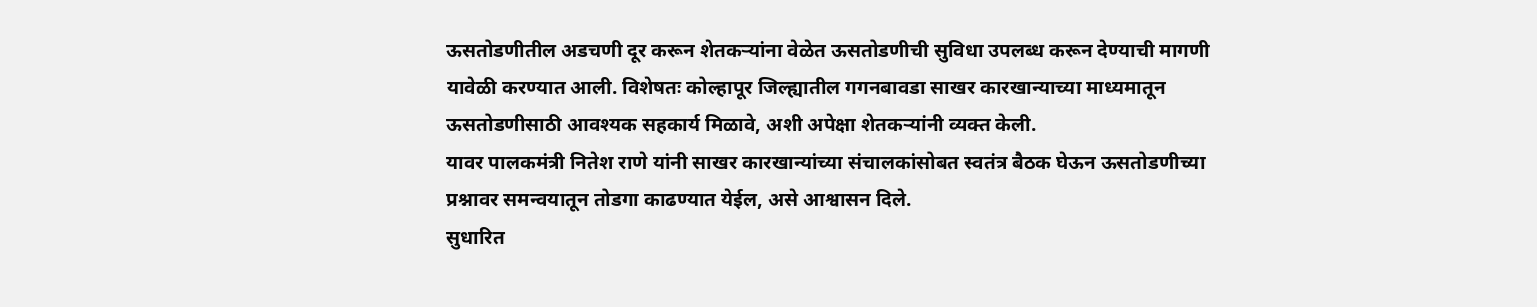ऊसतोडणीतील अडचणी दूर करून शेतकऱ्यांना वेळेत ऊसतोडणीची सुविधा उपलब्ध करून देण्याची मागणी यावेळी करण्यात आली. विशेषतः कोल्हापूर जिल्ह्यातील गगनबावडा साखर कारखान्याच्या माध्यमातून ऊसतोडणीसाठी आवश्यक सहकार्य मिळावे, अशी अपेक्षा शेतकऱ्यांनी व्यक्त केली.
यावर पालकमंत्री नितेश राणे यांनी साखर कारखान्यांच्या संचालकांसोबत स्वतंत्र बैठक घेऊन ऊसतोडणीच्या प्रश्नावर समन्वयातून तोडगा काढण्यात येईल, असे आश्वासन दिले.
सुधारित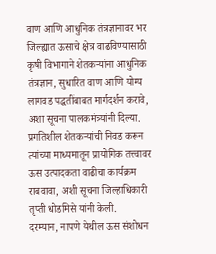वाण आणि आधुनिक तंत्रज्ञानावर भर
जिल्ह्यात ऊसाचे क्षेत्र वाढविण्यासाठी कृषी विभागाने शेतकऱ्यांना आधुनिक तंत्रज्ञान, सुधारित वाण आणि योग्य लागवड पद्धतींबाबत मार्गदर्शन करावे, अशा सूचना पालकमंत्र्यांनी दिल्या. प्रगतिशील शेतकऱ्यांची निवड करून त्यांच्या माध्यमातून प्रायोगिक तत्त्वावर ऊस उत्पादकता वाढीचा कार्यक्रम राबवावा, अशी सूचना जिल्हाधिकारी तृप्ती धोडमिसे यांनी केली.
दरम्यान, नापणे येथील ऊस संशोधन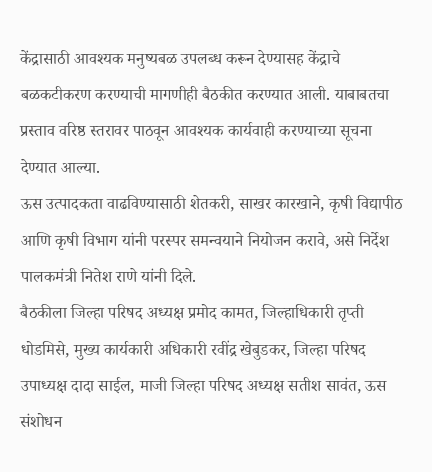केंद्रासाठी आवश्यक मनुष्यबळ उपलब्ध करून देण्यासह केंद्राचे बळकटीकरण करण्याची मागणीही बैठकीत करण्यात आली. याबाबतचा प्रस्ताव वरिष्ठ स्तरावर पाठवून आवश्यक कार्यवाही करण्याच्या सूचना देण्यात आल्या.
ऊस उत्पादकता वाढविण्यासाठी शेतकरी, साखर कारखाने, कृषी विद्यापीठ आणि कृषी विभाग यांनी परस्पर समन्वयाने नियोजन करावे, असे निर्देश पालकमंत्री नितेश राणे यांनी दिले.
बैठकीला जिल्हा परिषद अध्यक्ष प्रमोद कामत, जिल्हाधिकारी तृप्ती धोडमिसे, मुख्य कार्यकारी अधिकारी रवींद्र खेबुडकर, जिल्हा परिषद उपाध्यक्ष दादा साईल, माजी जिल्हा परिषद अध्यक्ष सतीश सावंत, ऊस संशोधन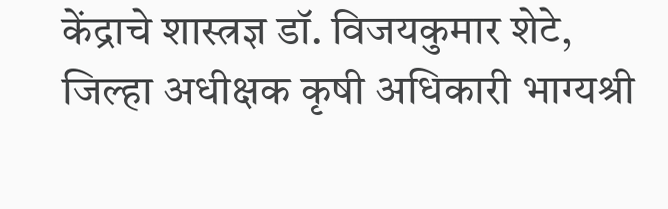केंद्राचे शास्त्रज्ञ डॉ. विजयकुमार शेटे, जिल्हा अधीक्षक कृषी अधिकारी भाग्यश्री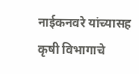नाईकनवरे यांच्यासह कृषी विभागाचे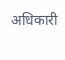अधिकारी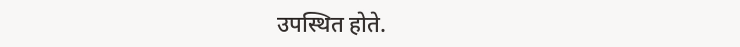उपस्थित होते.